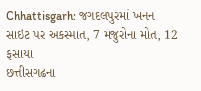Chhattisgarh: જગદલપુરમાં ખનન સાઇટ પર અકસ્માત, 7 મજુરોના મોત, 12 ફસાયા
છત્તીસગઢના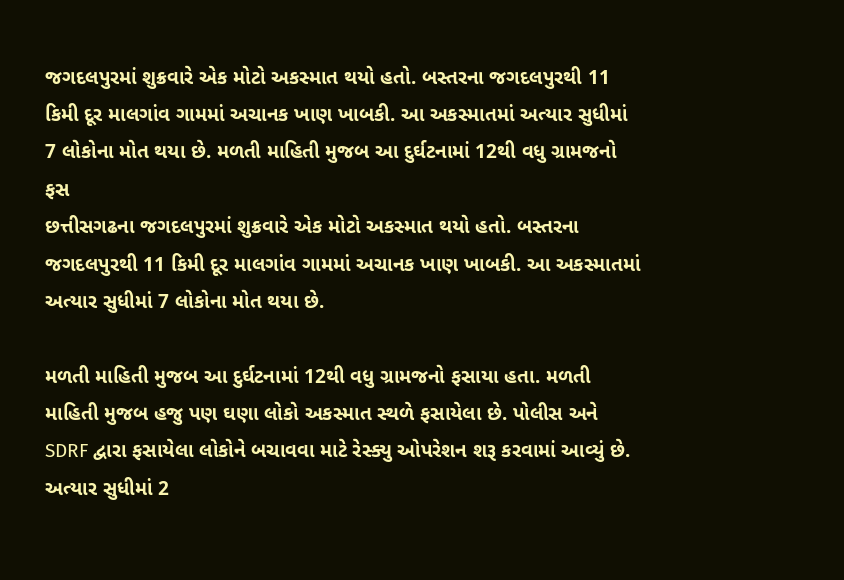જગદલપુરમાં શુક્રવારે એક મોટો અકસ્માત થયો હતો. બસ્તરના જગદલપુરથી 11 કિમી દૂર માલગાંવ ગામમાં અચાનક ખાણ ખાબકી. આ અકસ્માતમાં અત્યાર સુધીમાં 7 લોકોના મોત થયા છે. મળતી માહિતી મુજબ આ દુર્ઘટનામાં 12થી વધુ ગ્રામજનો ફસ
છત્તીસગઢના જગદલપુરમાં શુક્રવારે એક મોટો અકસ્માત થયો હતો. બસ્તરના જગદલપુરથી 11 કિમી દૂર માલગાંવ ગામમાં અચાનક ખાણ ખાબકી. આ અકસ્માતમાં અત્યાર સુધીમાં 7 લોકોના મોત થયા છે.

મળતી માહિતી મુજબ આ દુર્ઘટનામાં 12થી વધુ ગ્રામજનો ફસાયા હતા. મળતી માહિતી મુજબ હજુ પણ ઘણા લોકો અકસ્માત સ્થળે ફસાયેલા છે. પોલીસ અને SDRF દ્વારા ફસાયેલા લોકોને બચાવવા માટે રેસ્ક્યુ ઓપરેશન શરૂ કરવામાં આવ્યું છે. અત્યાર સુધીમાં 2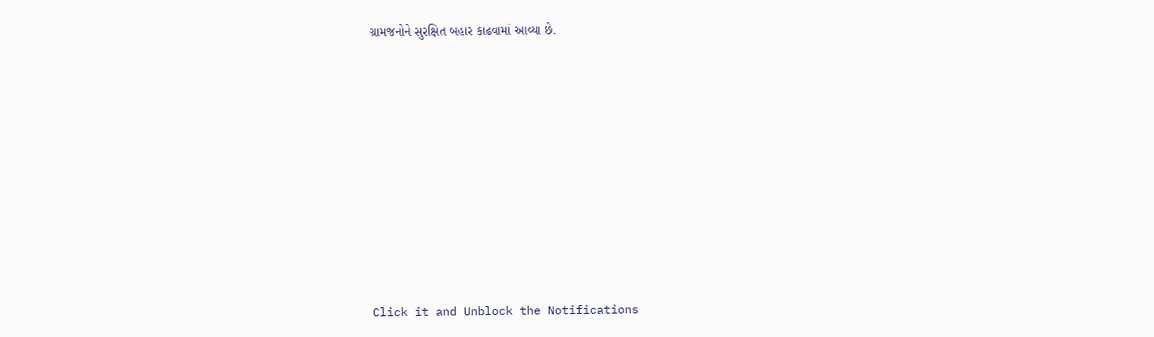ગ્રામજનોને સુરક્ષિત બહાર કાઢવામાં આવ્યા છે.












Click it and Unblock the Notifications